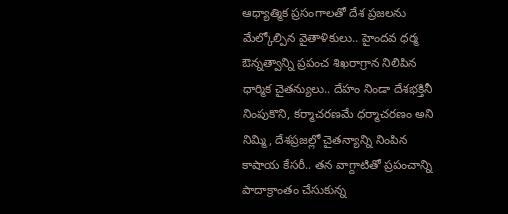ఆధ్యాత్మిక ప్రసంగాలతో దేశ ప్రజలను మేల్కోల్పిన వైతాళికులు.. హైందవ ధర్మ ఔన్నత్వాన్ని ప్రపంచ శిఖరాగ్రాన నిలిపిన ధార్మిక చైతన్యులు.. దేహం నిండా దేశభక్తినీ నింపుకొని, కర్మాచరణమే ధర్మాచరణం అని నిమ్మి, దేశప్రజల్లో చైతన్యాన్ని నింపిన కాషాయ కేసరీ.. తన వాగ్దాటితో ప్రపంచాన్ని పాదాక్రాంతం చేసుకున్న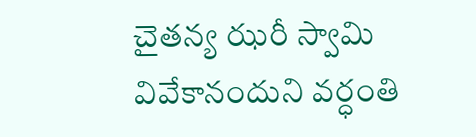చైతన్య ఝరీ స్వామి వివేకానందుని వర్ధంతి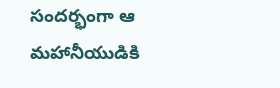సందర్భంగా ఆ మహానీయుడికి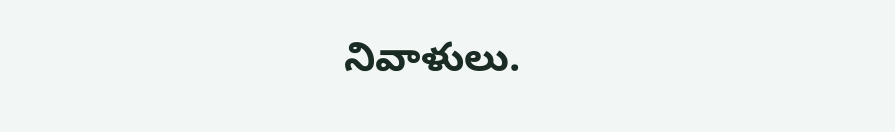నివాళులు.